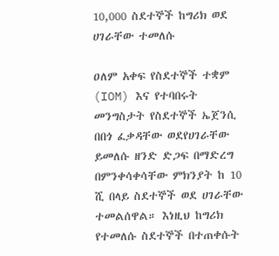10,000 ስደተኞች ከግሪክ ወደ ሀገራቸው ተመለሱ

ዐለም አቀፍ የስደተኞች ተቋም (IOM) እና የተባበሩት መንግስታት የስደተኞች ኤጀንሲ በበጎ ፈቃዳቸው ወደየሀገራቸው ይመለሱ ዘንድ ድጋፍ በማድረግ በምንቀሳቀሳቸው ምክንያት ከ 10 ሺ በላይ ስደተኞች ወደ ሀገራቸው ተመልሰዋል። እነዚህ ከግሪክ የተመለሱ ስደተኞች በተጠቀሱት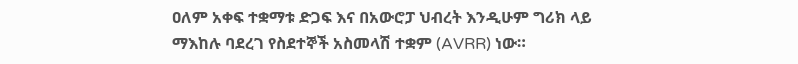ዐለም አቀፍ ተቋማቱ ድጋፍ እና በአውሮፓ ህብረት እንዲሁም ግሪክ ላይ ማእከሉ ባደረገ የስደተኞች አስመላሽ ተቋም (AVRR) ነው።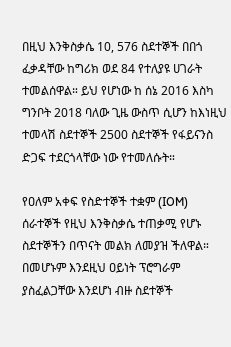በዚህ እንቅስቃሴ 10, 576 ስደተኞች በበጎ ፈቃዳቸው ከግሪክ ወደ 84 የተለያዩ ሀገራት ተመልሰዋል። ይህ የሆነው ከ ሰኔ 2016 እስካ ግንቦት 2018 ባለው ጊዜ ውስጥ ሲሆን ከእነዚህ ተመላሽ ስደተኞች 2500 ስደተኞች የፋይናንስ ድጋፍ ተደርጎላቸው ነው የተመለሱት።

የዐለም አቀፍ የስድተኞች ተቋም (IOM) ሰራተኞች የዚህ እንቅስቃሴ ተጠቃሚ የሆኑ ስደተኞችን በጥናት መልክ ለመያዝ ችለዋል። በመሆኑም እንደዚህ ዐይነት ፕሮግራም ያስፈልጋቸው እንደሆነ ብዙ ስደተኞች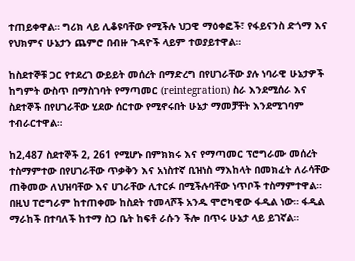ተጠይቀዋል። ግሪክ ላይ ሊቆዩባቸው የሚችሉ ህጋዊ ማዕቀፎች፣ የፋይናንስ ድጎማ እና የህክምና ሁኔታን ጨምሮ በብዙ ጉዳዮች ላይም ተወያይተዋል።

ከስደተኞቹ ጋር የተደረገ ውይይት መሰረት በማድረግ በየሀገራቸው ያሉ ነባራዊ ሁኔታዎች ከግምት ውስጥ በማስገባት የማጣመር (reintegration) ስራ እንደሚሰራ እና ስደተኞች በየሀገራቸው ሂደው ሰርተው የሚኖሩበት ሁኔታ ማመቻቸት እንደሚገባም ተብራርተዋል።

ከ2,487 ስደተኞች 2, 261 የሚሆኑ በምክክሩ እና የማጣመር ፕሮግራሙ መሰረት ተስማምተው በየሀገራቸው ጥቃቅን እና አነስተኛ ቢዝነስ ማእከላት በመክፈት ለራሳቸው ጠቅመው ለህዝባቸው እና ሀገራቸው ሊተርፉ በሚችሉባቸው ነጥቦች ተስማምተዋል። በዚህ ፐሮግራም ከተጠቀሙ ከስደት ተመላሾች አንዱ ሞሮካዊው ፋዲል ነው። ፋዲል ማራከች በተባለች ከተማ ስጋ ቤት ከፍቶ ራሱን ችሎ በጥሩ ሁኔታ ላይ ይገኛል።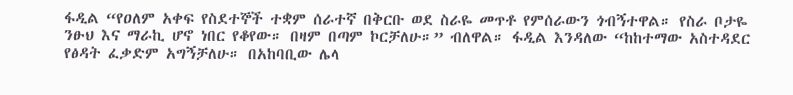ፋዲል “የዐለም አቀፍ የስደተኞች ተቋም ሰራተኛ በቅርቡ ወደ ስራዬ መጥቶ የምሰራውን ጎብኝተዋል። የስራ ቦታዬ ንፁህ እና ማራኪ ሆኖ ነበር የቆየው። በዛም በጣም ኮርቻለሁ።” ብለዋል። ፋዲል እንዳለው “ከከተማው አስተዳደር የፅዳት ፈቃድም አግኝቻለሁ። በአከባቢው ሌላ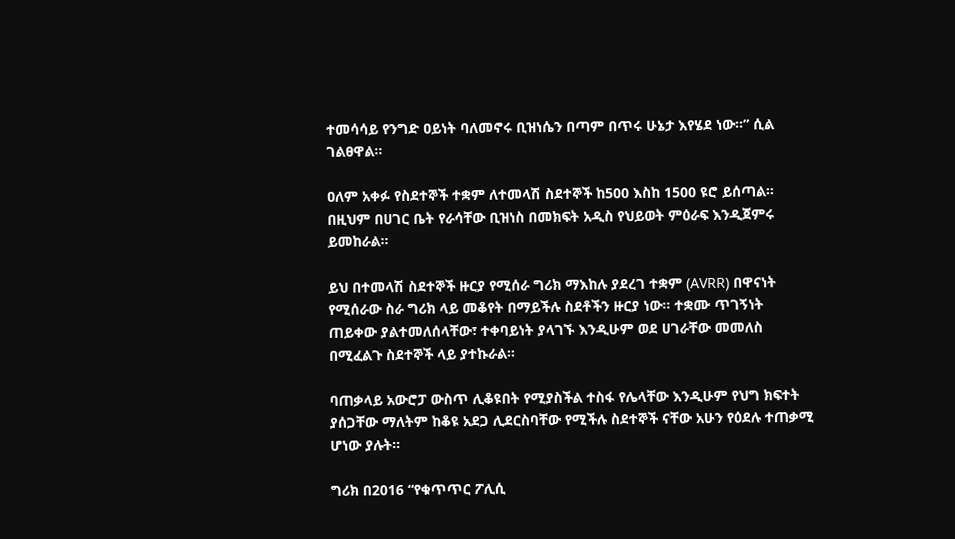ተመሳሳይ የንግድ ዐይነት ባለመኖሩ ቢዝነሴን በጣም በጥሩ ሁኔታ እየሄደ ነው።” ሲል ገልፀዋል።

ዐለም አቀፉ የስደተኞች ተቋም ለተመላሽ ስደተኞች ከ500 እስከ 1500 ዩሮ ይሰጣል። በዚህም በሀገር ቤት የራሳቸው ቢዝነስ በመክፍት አዲስ የህይወት ምዕራፍ እንዲጀምሩ ይመከራል።

ይህ በተመላሽ ስደተኞች ዙርያ የሚሰራ ግሪክ ማእከሉ ያደረገ ተቋም (AVRR) በዋናነት የሚሰራው ስራ ግሪክ ላይ መቆየት በማይችሉ ስደቶችን ዙርያ ነው። ተቋሙ ጥገኝነት ጠይቀው ያልተመለሰላቸው፣ ተቀባይነት ያላገኙ እንዲሁም ወደ ሀገራቸው መመለስ በሚፈልጉ ስደተኞች ላይ ያተኩራል።

ባጠቃላይ አውሮፓ ውስጥ ሊቆዩበት የሚያስችል ተስፋ የሌላቸው እንዲሁም የህግ ክፍተት ያሰጋቸው ማለትም ከቆዩ አደጋ ሊደርስባቸው የሚችሉ ስደተኞች ናቸው አሁን የዕደሉ ተጠቃሚ ሆነው ያሉት።

ግሪክ በ2016 “የቁጥጥር ፖሊሲ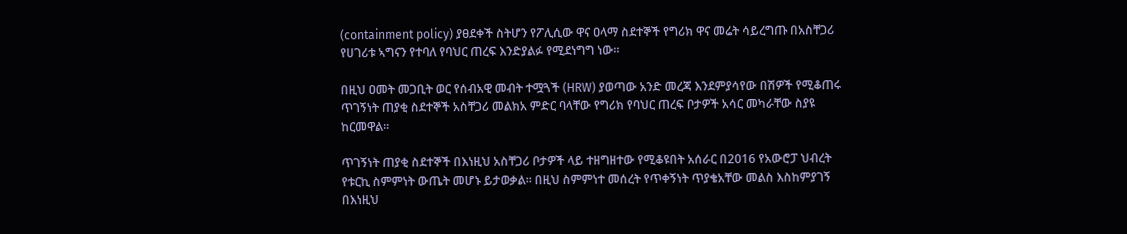(containment policy) ያፀደቀች ስትሆን የፖሊሲው ዋና ዐላማ ስደተኞች የግሪክ ዋና መሬት ሳይረግጡ በአስቸጋሪ የሀገሪቱ ኣግናን የተባለ የባህር ጠረፍ እንድያልፉ የሚደነግግ ነው።

በዚህ ዐመት መጋቢት ወር የሰብአዊ መብት ተሟጓች (HRW) ያወጣው አንድ መረጃ እንደምያሳየው በሽዎች የሚቆጠሩ ጥገኝነት ጠያቂ ስደተኞች አስቸጋሪ መልክአ ምድር ባላቸው የግሪክ የባህር ጠረፍ ቦታዎች አሳር መካራቸው ስያዩ ከርመዋል።

ጥገኝነት ጠያቂ ስደተኞች በእነዚህ አስቸጋሪ ቦታዎች ላይ ተዘግዘተው የሚቆዩበት አሰራር በ2016 የአውሮፓ ህብረት የቱርኪ ስምምነት ውጤት መሆኑ ይታወቃል። በዚህ ስምምነተ መሰረት የጥቀኝነት ጥያቄአቸው መልስ እስከምያገኝ በእነዚህ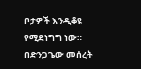ቦታዎች እንዲቆዩ የሚደነግግ ነው። በድንጋጌው መሰረት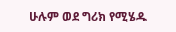ሁሉም ወደ ግሪክ የሚሄዱ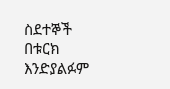ስደተኞች በቱርክ እንድያልፉም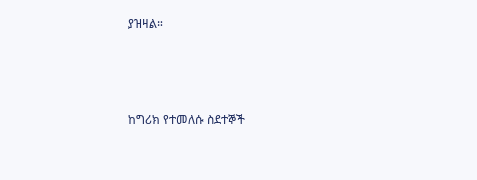ያዝዛል።



ከግሪክ የተመለሱ ስደተኞች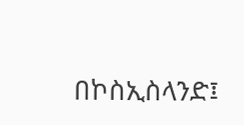በኮስኢስላንድ፤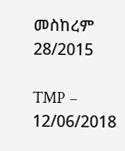መስከረም 28/2015

TMP – 12/06/2018